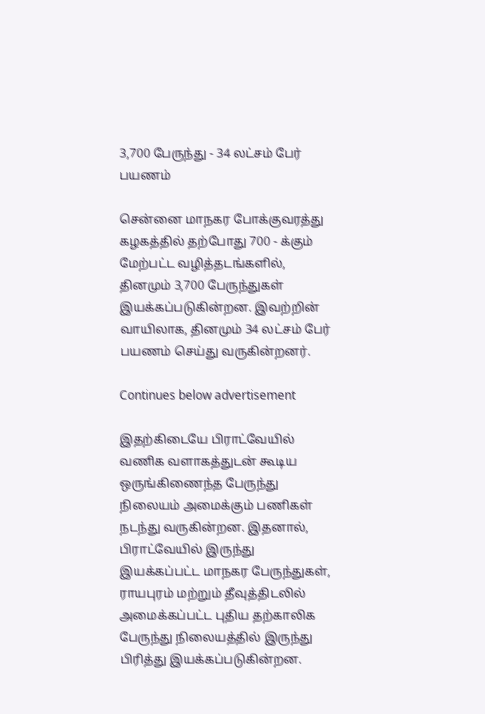3,700 பேருந்து - 34 லட்சம் பேர் பயணம்

சென்னை மாநகர போக்குவரத்து கழகத்தில் தற்போது 700 - க்கும் மேற்பட்ட வழித்தடங்களில், தினமும் 3,700 பேருந்துகள் இயக்கப்படுகின்றன. இவற்றின் வாயிலாக, தினமும் 34 லட்சம் பேர் பயணம் செய்து வருகின்றனர்.

Continues below advertisement

இதற்கிடையே பிராட்வேயில் வணிக வளாகத்துடன் கூடிய ஒருங்கிணைந்த பேருந்து நிலையம் அமைக்கும் பணிகள் நடந்து வருகின்றன. இதனால், பிராட்வேயில் இருந்து இயக்கப்பட்ட மாநகர பேருந்துகள், ராயபுரம் மற்றும் தீவுத்திடலில் அமைக்கப்பட்ட புதிய தற்காலிக பேருந்து நிலையத்தில் இருந்து பிரித்து இயக்கப்படுகின்றன.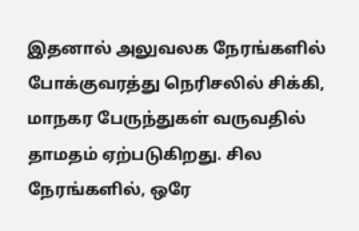இதனால் அலுவலக நேரங்களில் போக்குவரத்து நெரிசலில் சிக்கி, மாநகர பேருந்துகள் வருவதில் தாமதம் ஏற்படுகிறது. சில நேரங்களில், ஒரே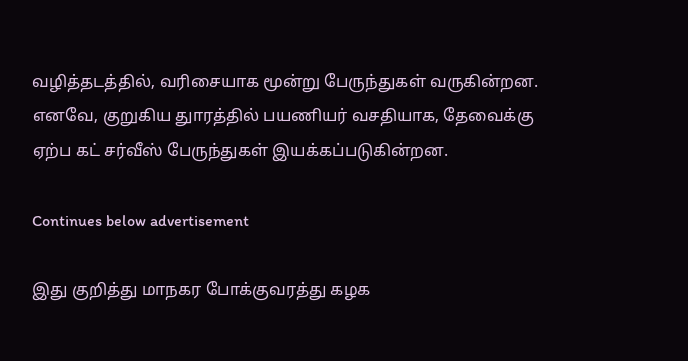வழித்தடத்தில், வரிசையாக மூன்று பேருந்துகள் வருகின்றன. எனவே, குறுகிய துாரத்தில் பயணியர் வசதியாக, தேவைக்கு ஏற்ப கட் சர்வீஸ் பேருந்துகள் இயக்கப்படுகின்றன.

Continues below advertisement

இது குறித்து மாநகர போக்குவரத்து கழக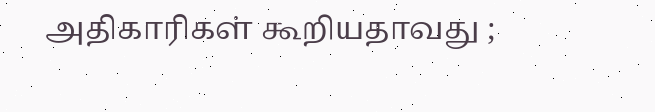அதிகாரிகள் கூறியதாவது ;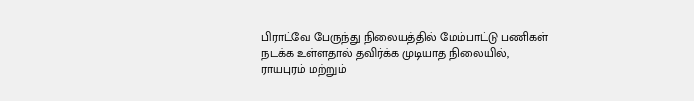பிராட்வே பேருந்து நிலையத்தில் மேம்பாட்டு பணிகள் நடக்க உள்ளதால் தவிர்க்க முடியாத நிலையில், ராயபுரம் மற்றும்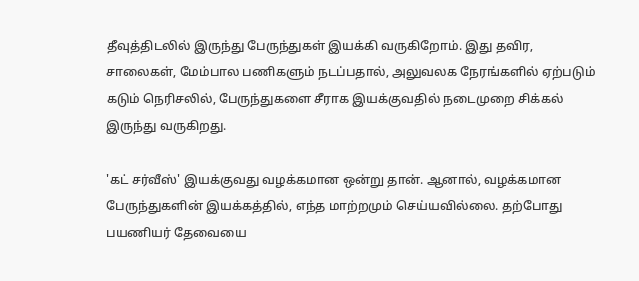தீவுத்திடலில் இருந்து பேருந்துகள் இயக்கி வருகிறோம். இது தவிர, சாலைகள், மேம்பால பணிகளும் நடப்பதால், அலுவலக நேரங்களில் ஏற்படும் கடும் நெரிசலில், பேருந்துகளை சீராக இயக்குவதில் நடைமுறை சிக்கல் இருந்து வருகிறது.

'கட் சர்வீஸ்' இயக்குவது வழக்கமான ஒன்று தான். ஆனால், வழக்கமான பேருந்துகளின் இயக்கத்தில், எந்த மாற்றமும் செய்யவில்லை. தற்போது பயணியர் தேவையை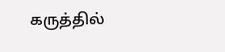கருத்தில்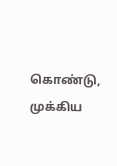கொண்டு, முக்கிய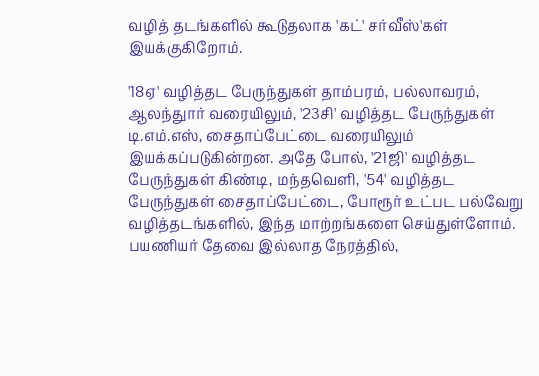வழித் தடங்களில் கூடுதலாக 'கட்' சர்வீஸ்'கள் இயக்குகிறோம்.

'18ஏ' வழித்தட பேருந்துகள் தாம்பரம், பல்லாவரம், ஆலந்துார் வரையிலும், '23சி' வழித்தட பேருந்துகள் டி.எம்.எஸ், சைதாப்பேட்டை வரையிலும் இயக்கப்படுகின்றன. அதே போல், '21ஜி' வழித்தட பேருந்துகள் கிண்டி, மந்தவெளி, '54' வழித்தட பேருந்துகள் சைதாப்பேட்டை, போரூர் உட்பட பல்வேறு வழித்தடங்களில், இந்த மாற்றங்களை செய்துள்ளோம். பயணியர் தேவை இல்லாத நேரத்தில்,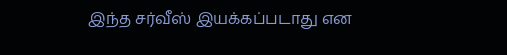இந்த சர்வீஸ் இயக்கப்படாது என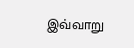இவ்வாறு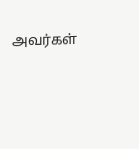அவர்கள்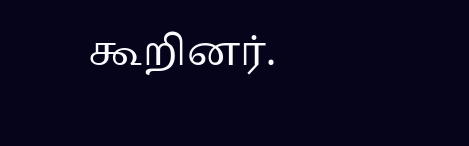கூறினர்.